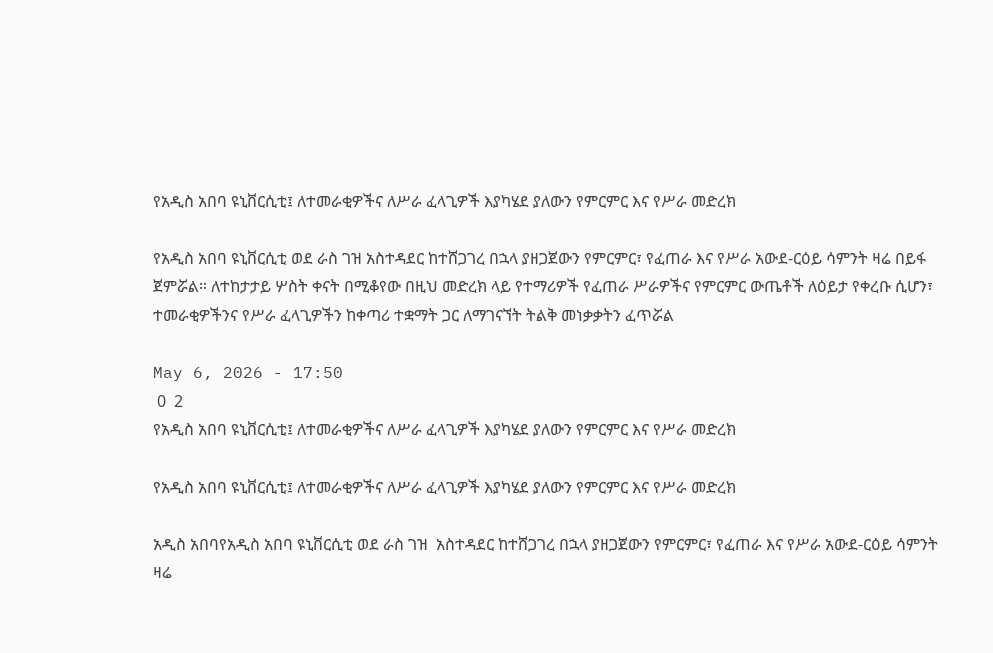የአዲስ አበባ ዩኒቨርሲቲ፤ ለተመራቂዎችና ለሥራ ፈላጊዎች እያካሄደ ያለውን የምርምር እና የሥራ መድረክ

የአዲስ አበባ ዩኒቨርሲቲ ወደ ራስ ገዝ አስተዳደር ከተሸጋገረ በኋላ ያዘጋጀውን የምርምር፣ የፈጠራ እና የሥራ አውደ-ርዕይ ሳምንት ዛሬ በይፋ ጀምሯል። ለተከታታይ ሦስት ቀናት በሚቆየው በዚህ መድረክ ላይ የተማሪዎች የፈጠራ ሥራዎችና የምርምር ውጤቶች ለዕይታ የቀረቡ ሲሆን፣ ተመራቂዎችንና የሥራ ፈላጊዎችን ከቀጣሪ ተቋማት ጋር ለማገናኘት ትልቅ መነቃቃትን ፈጥሯል

May 6, 2026 - 17:50
 0  2
የአዲስ አበባ ዩኒቨርሲቲ፤ ለተመራቂዎችና ለሥራ ፈላጊዎች እያካሄደ ያለውን የምርምር እና የሥራ መድረክ

የአዲስ አበባ ዩኒቨርሲቲ፤ ለተመራቂዎችና ለሥራ ፈላጊዎች እያካሄደ ያለውን የምርምር እና የሥራ መድረክ

አዲስ አበባየአዲስ አበባ ዩኒቨርሲቲ ወደ ራስ ገዝ  አስተዳደር ከተሸጋገረ በኋላ ያዘጋጀውን የምርምር፣ የፈጠራ እና የሥራ አውደ-ርዕይ ሳምንት ዛሬ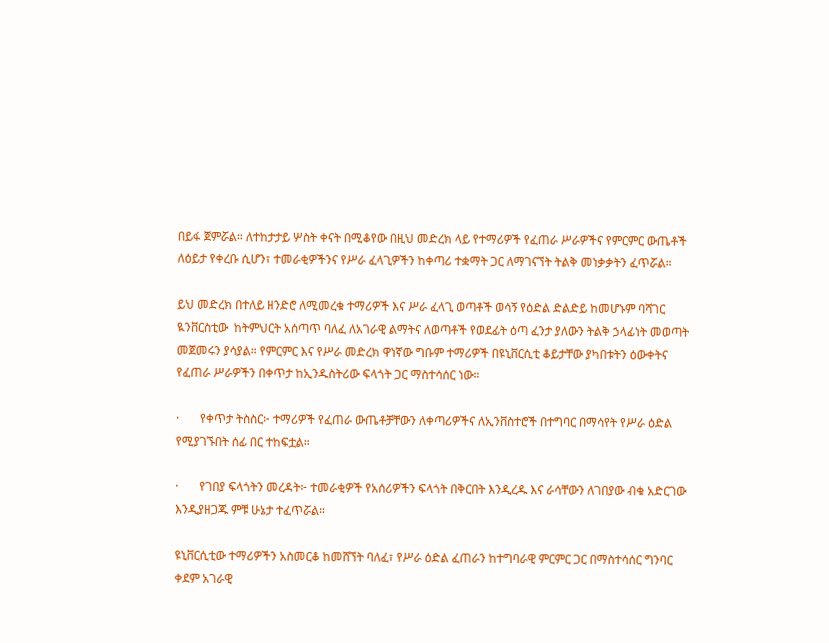በይፋ ጀምሯል። ለተከታታይ ሦስት ቀናት በሚቆየው በዚህ መድረክ ላይ የተማሪዎች የፈጠራ ሥራዎችና የምርምር ውጤቶች ለዕይታ የቀረቡ ሲሆን፣ ተመራቂዎችንና የሥራ ፈላጊዎችን ከቀጣሪ ተቋማት ጋር ለማገናኘት ትልቅ መነቃቃትን ፈጥሯል።

ይህ መድረክ በተለይ ዘንድሮ ለሚመረቁ ተማሪዎች እና ሥራ ፈላጊ ወጣቶች ወሳኝ የዕድል ድልድይ ከመሆኑም ባሻገር ዪንቨርስቲው  ከትምህርት አሰጣጥ ባለፈ ለአገራዊ ልማትና ለወጣቶች የወደፊት ዕጣ ፈንታ ያለውን ትልቅ ኃላፊነት መወጣት መጀመሩን ያሳያል። የምርምር እና የሥራ መድረክ ዋነኛው ግቡም ተማሪዎች በዩኒቨርሲቲ ቆይታቸው ያካበቱትን ዕውቀትና የፈጠራ ሥራዎችን በቀጥታ ከኢንዱስትሪው ፍላጎት ጋር ማስተሳሰር ነው።

·       የቀጥታ ትስስር፦ ተማሪዎች የፈጠራ ውጤቶቻቸውን ለቀጣሪዎችና ለኢንቨስተሮች በተግባር በማሳየት የሥራ ዕድል የሚያገኙበት ሰፊ በር ተከፍቷል።

·       የገበያ ፍላጎትን መረዳት፦ ተመራቂዎች የአሰሪዎችን ፍላጎት በቅርበት እንዲረዱ እና ራሳቸውን ለገበያው ብቁ አድርገው እንዲያዘጋጁ ምቹ ሁኔታ ተፈጥሯል።

ዩኒቨርሲቲው ተማሪዎችን አስመርቆ ከመሸኘት ባለፈ፣ የሥራ ዕድል ፈጠራን ከተግባራዊ ምርምር ጋር በማስተሳሰር ግንባር ቀደም አገራዊ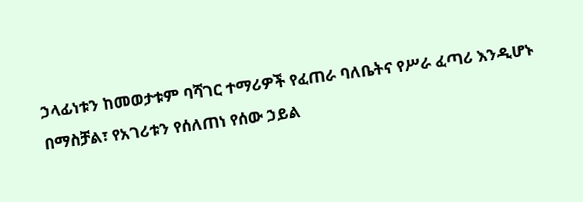ኃላፊነቱን ከመወታቱም ባሻገር ተማሪዎች የፈጠራ ባለቤትና የሥራ ፈጣሪ እንዲሆኑ በማስቻል፣ የአገሪቱን የሰለጠነ የሰው ኃይል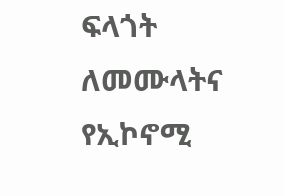ፍላጎት ለመሙላትና የኢኮኖሚ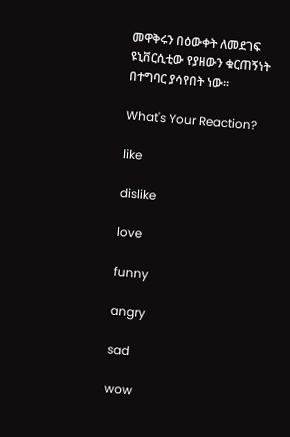መዋቅሩን በዕውቀት ለመደገፍ ዩኒቨርሲቲው የያዘውን ቁርጠኝነት በተግባር ያሳየበት ነው።

What's Your Reaction?

like

dislike

love

funny

angry

sad

wow